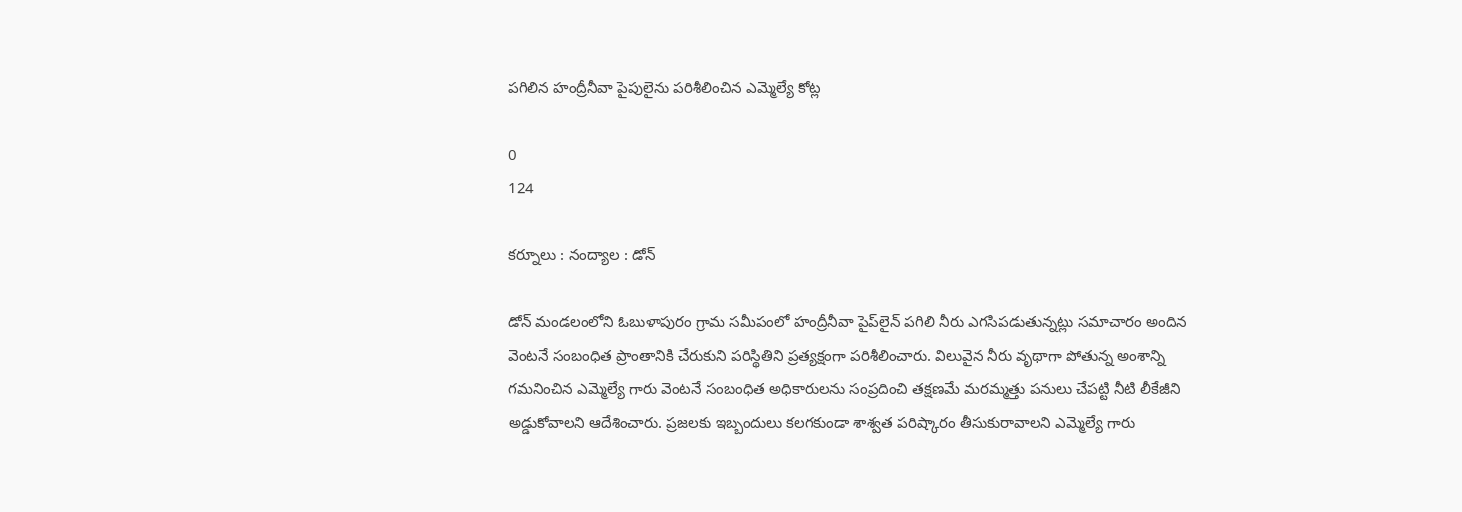పగిలిన హంద్రీనీవా పైపులైను పరిశీలించిన ఎమ్మెల్యే కోట్ల

0
124

కర్నూలు : నంద్యాల : డోన్

డోన్ మండలంలోని ఓబుళాపురం గ్రామ సమీపంలో హంద్రీనీవా పైప్‌లైన్ పగిలి నీరు ఎగసిపడుతున్నట్లు సమాచారం అందిన వెంటనే సంబంధిత ప్రాంతానికి చేరుకుని పరిస్థితిని ప్రత్యక్షంగా పరిశీలించారు. విలువైన నీరు వృథాగా పోతున్న అంశాన్ని గమనించిన ఎమ్మెల్యే గారు వెంటనే సంబంధిత అధికారులను సంప్రదించి తక్షణమే మరమ్మత్తు పనులు చేపట్టి నీటి లీకేజీని అడ్డుకోవాలని ఆదేశించారు. ప్రజలకు ఇబ్బందులు కలగకుండా శాశ్వత పరిష్కారం తీసుకురావాలని ఎమ్మెల్యే గారు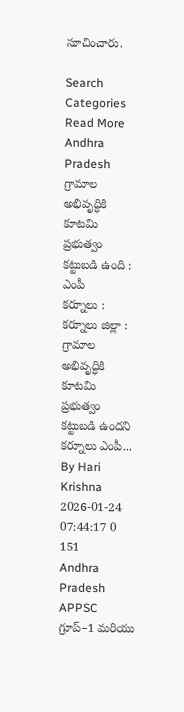సూచించారు.

Search
Categories
Read More
Andhra Pradesh
గ్రామాల అభివృద్ధికి కూటమి ప్రభుత్వం కట్టుబడి ఉంది : ఎంపీ
కర్నూలు : కర్నూలు జిల్లా :  గ్రామాల అభివృద్ధికి కూటమి ప్రభుత్వం కట్టుబడి ఉందని కర్నూలు ఎంపీ...
By Hari Krishna 2026-01-24 07:44:17 0 151
Andhra Pradesh
APPSC గ్రూప్–1 మరియు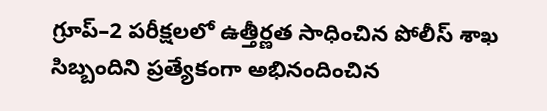గ్రూప్–2 పరీక్షలలో ఉత్తీర్ణత సాధించిన పోలీస్ శాఖ సిబ్బందిని ప్రత్యేకంగా అభినందించిన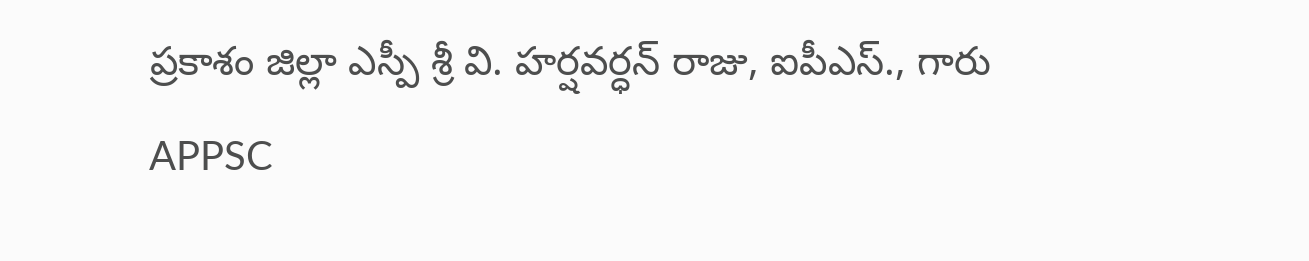ప్రకాశం జిల్లా ఎస్పీ శ్రీ వి. హర్షవర్ధన్ రాజు, ఐపీఎస్., గారు
APPSC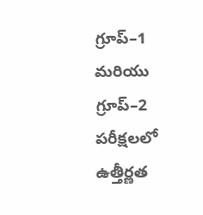గ్రూప్–1 మరియు గ్రూప్–2 పరీక్షలలో ఉత్తీర్ణత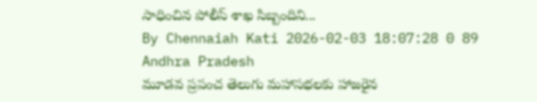సాధించిన పోలీస్ శాఖ సిబ్బందిని...
By Chennaiah Kati 2026-02-03 18:07:28 0 89
Andhra Pradesh
మూడవ ప్రపంచ తెలుగు మహాసభలకు హాజరైన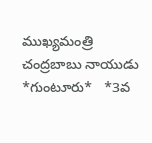ముఖ్యమంత్రి చంద్రబాబు నాయుడు
*గుంటూరు*   *3వ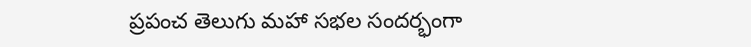ప్రపంచ తెలుగు మహా సభల సందర్భంగా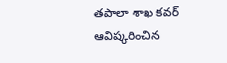తపాలా శాఖ కవర్ ఆవిష్కరించిన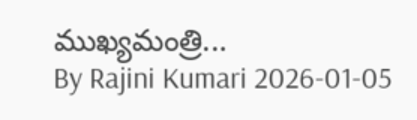ముఖ్యమంత్రి...
By Rajini Kumari 2026-01-05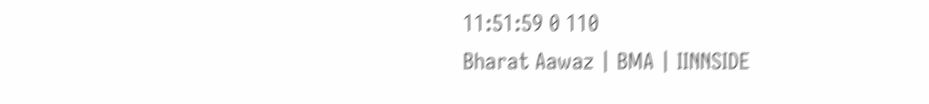11:51:59 0 110
Bharat Aawaz | BMA | IINNSIDE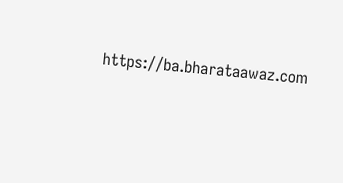https://ba.bharataawaz.com